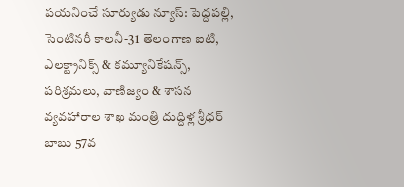పయనించే సూర్యుడు న్యూస్: పెద్దపల్లి, సెంటినరీ కాలనీ-31 తెలంగాణ ఐటి, ఎలక్ట్రానిక్స్ & కమ్యూనికేషన్స్, పరిశ్రమలు, వాణిజ్యం & శాసన వ్యవహారాల శాఖ మంత్రి దుద్దిళ్ల శ్రీధర్ బాబు 57వ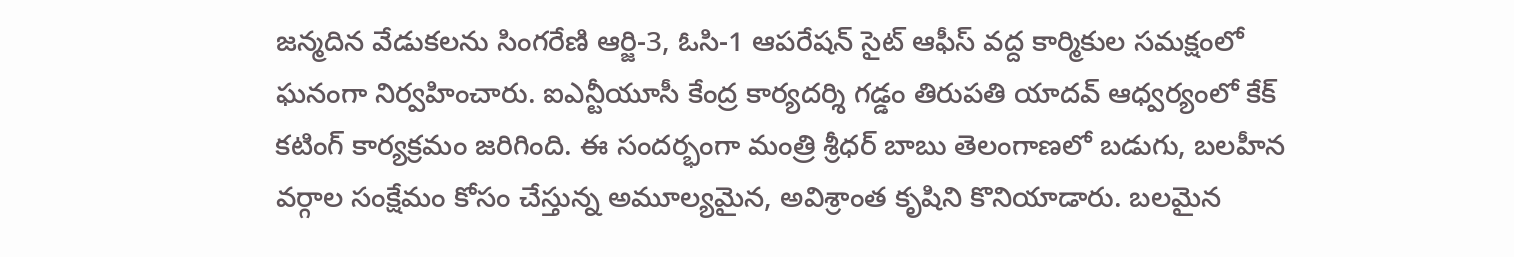జన్మదిన వేడుకలను సింగరేణి ఆర్జి-3, ఓసి-1 ఆపరేషన్ సైట్ ఆఫీస్ వద్ద కార్మికుల సమక్షంలో ఘనంగా నిర్వహించారు. ఐఎన్టీయూసీ కేంద్ర కార్యదర్శి గడ్డం తిరుపతి యాదవ్ ఆధ్వర్యంలో కేక్ కటింగ్ కార్యక్రమం జరిగింది. ఈ సందర్భంగా మంత్రి శ్రీధర్ బాబు తెలంగాణలో బడుగు, బలహీన వర్గాల సంక్షేమం కోసం చేస్తున్న అమూల్యమైన, అవిశ్రాంత కృషిని కొనియాడారు. బలమైన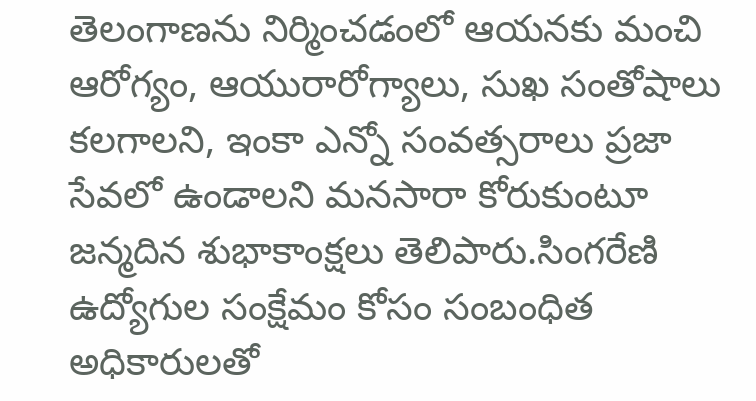తెలంగాణను నిర్మించడంలో ఆయనకు మంచి ఆరోగ్యం, ఆయురారోగ్యాలు, సుఖ సంతోషాలు కలగాలని, ఇంకా ఎన్నో సంవత్సరాలు ప్రజా సేవలో ఉండాలని మనసారా కోరుకుంటూ జన్మదిన శుభాకాంక్షలు తెలిపారు.సింగరేణి ఉద్యోగుల సంక్షేమం కోసం సంబంధిత అధికారులతో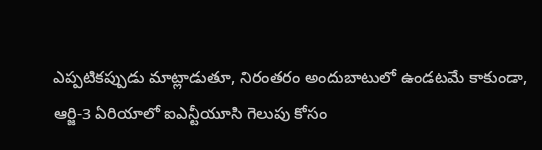ఎప్పటికప్పుడు మాట్లాడుతూ, నిరంతరం అందుబాటులో ఉండటమే కాకుండా, ఆర్జి-3 ఏరియాలో ఐఎన్టీయూసి గెలుపు కోసం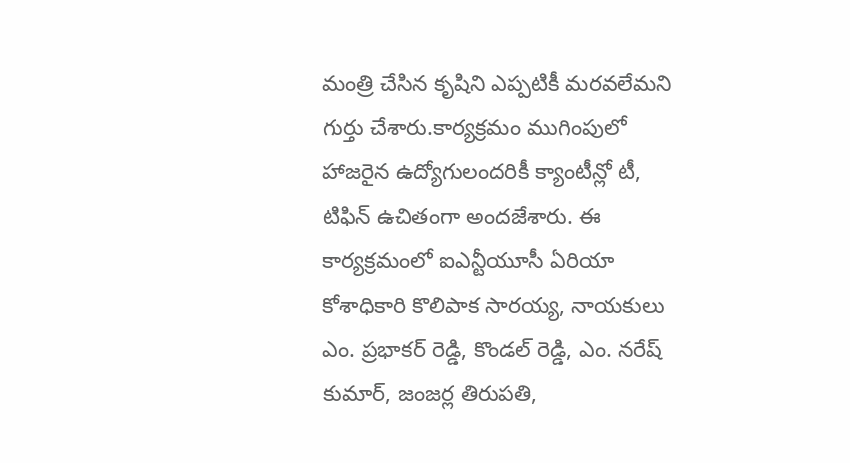మంత్రి చేసిన కృషిని ఎప్పటికీ మరవలేమని గుర్తు చేశారు.కార్యక్రమం ముగింపులో హాజరైన ఉద్యోగులందరికీ క్యాంటీన్లో టీ, టిఫిన్ ఉచితంగా అందజేశారు. ఈ కార్యక్రమంలో ఐఎన్టీయూసీ ఏరియా కోశాధికారి కొలిపాక సారయ్య, నాయకులు ఎం. ప్రభాకర్ రెడ్డి, కొండల్ రెడ్డి, ఎం. నరేష్ కుమార్, జంజర్ల తిరుపతి,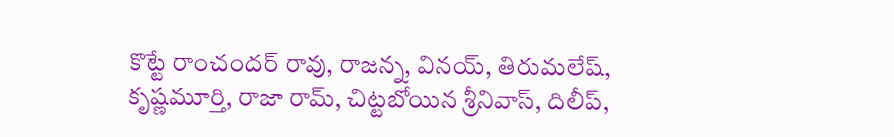కొట్టే రాంచందర్ రావు, రాజన్న, వినయ్, తిరుమలేష్, కృష్ణమూర్తి, రాజా రామ్, చిట్టబోయిన శ్రీనివాస్, దిలీప్,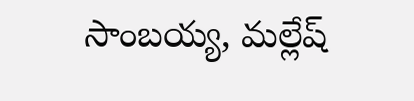సాంబయ్య, మల్లేష్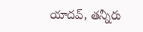యాదవ్, తన్నీరు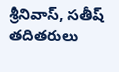శ్రీనివాస్, సతీష్ తదితరులు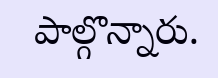పాల్గొన్నారు.